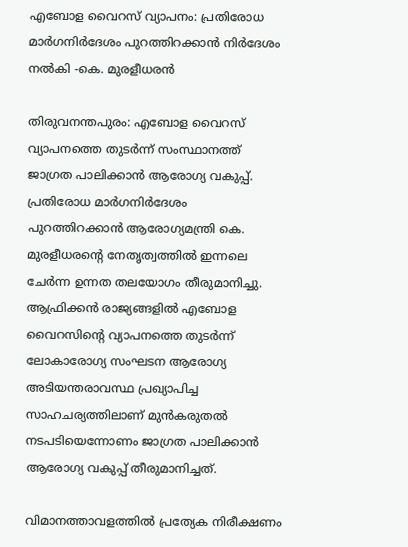എബോള വൈറസ് വ്യാപനം: പ്രതിരോധ മാർഗനിർദേശം പുറത്തിറക്കാൻ നിർദേശം നൽകി -കെ. മുരളീധരൻ

തിരുവനന്തപുരം: എബോള വൈറസ് വ്യാപനത്തെ തുടർന്ന് സംസ്ഥാനത്ത് ജാഗ്രത പാലിക്കാൻ ആരോഗ്യ വകുപ്പ്. പ്രതിരോധ മാർഗനിർദേശം പുറത്തിറക്കാൻ ആരോഗ്യമന്ത്രി കെ. മുരളീധരന്റെ നേതൃത്വത്തിൽ ഇന്നലെ ചേർന്ന ഉന്നത തലയോഗം തീരുമാനിച്ചു. ആഫ്രിക്കൻ രാജ്യങ്ങളിൽ എബോള വൈറസിന്റെ വ്യാപനത്തെ തുടർന്ന് ലോകാരോഗ്യ സംഘടന ആരോഗ്യ അടിയന്തരാവസ്ഥ പ്രഖ്യാപിച്ച സാഹചര്യത്തിലാണ് മുൻകരുതൽ നടപടിയെന്നോണം ജാഗ്രത പാലിക്കാൻ ആരോഗ്യ വകുപ്പ് തീരുമാനിച്ചത്.

വിമാനത്താവളത്തിൽ പ്രത്യേക നിരീക്ഷണം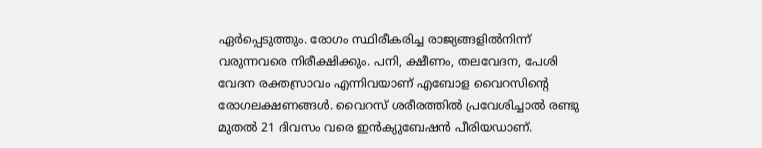ഏർപ്പെടുത്തും. രോഗം സ്ഥിരീകരിച്ച രാജ്യങ്ങളിൽനിന്ന് വരുന്നവരെ നിരീക്ഷിക്കും. പനി, ക്ഷീണം, തലവേദന, പേശി വേദന രക്തസ്രാവം എന്നിവയാണ് എബോള വൈറസിന്റെ രോഗലക്ഷണങ്ങൾ. വൈറസ് ശരീരത്തിൽ പ്രവേശിച്ചാൽ രണ്ടു മുതൽ 21 ദിവസം വരെ ഇൻക്യുബേഷൻ പീരിയഡാണ്.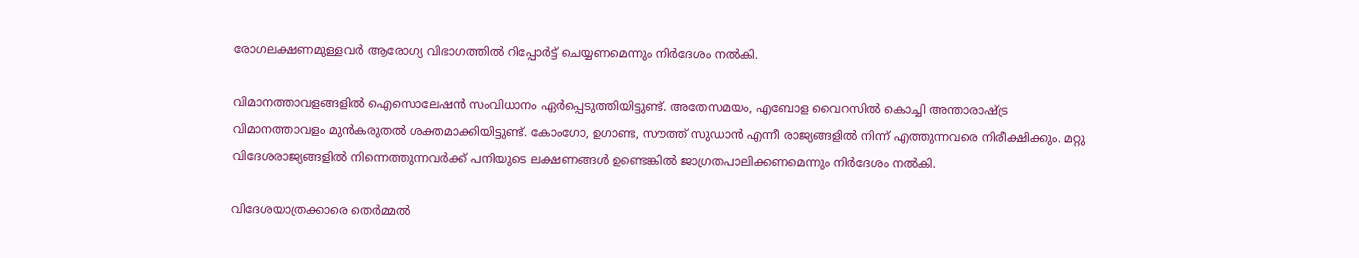രോഗലക്ഷണമുള്ളവർ ആരോഗ്യ വിഭാഗത്തിൽ റിപ്പോർട്ട് ചെയ്യണമെന്നും നിർദേശം നൽകി.

വിമാനത്താവളങ്ങളിൽ ഐസൊലേഷൻ സംവിധാനം ഏർപ്പെടുത്തിയിട്ടുണ്ട്. അതേസമയം, എബോള വൈറസിൽ കൊച്ചി അന്താരാഷ്ട്ര വിമാനത്താവളം മുൻകരുതൽ ശക്തമാക്കിയിട്ടുണ്ട്. കോംഗോ, ഉഗാണ്ട, സൗത്ത് സുഡാൻ എന്നീ രാജ്യങ്ങളിൽ നിന്ന് എത്തുന്നവരെ നിരീക്ഷിക്കും. മറ്റു വിദേശരാജ്യങ്ങളിൽ നിന്നെത്തുന്നവർക്ക് പനിയുടെ ലക്ഷണങ്ങൾ ഉണ്ടെങ്കിൽ ജാഗ്രതപാലിക്കണമെന്നും നിർദേശം നൽകി.

വിദേശയാത്രക്കാരെ തെർമ്മൽ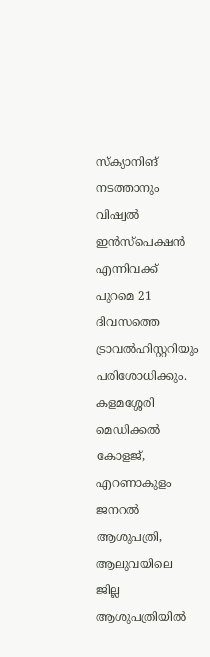സ്ക്യാനിങ് നടത്താനും വിഷ്വൽ ഇൻസ്പെക്ഷൻ എന്നിവക്ക് പുറമെ 21 ദിവസത്തെ ട്രാവൽഹിസ്റ്ററിയും പരിശോധിക്കും. കളമശ്ശേരി മെഡിക്കൽ കോളജ്, എറണാകുളം ജനറൽ ആശുപത്രി, ആലുവയിലെ ജില്ല ആശുപത്രിയിൽ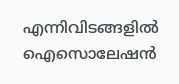എന്നിവിടങ്ങളിൽ ഐസൊലേഷൻ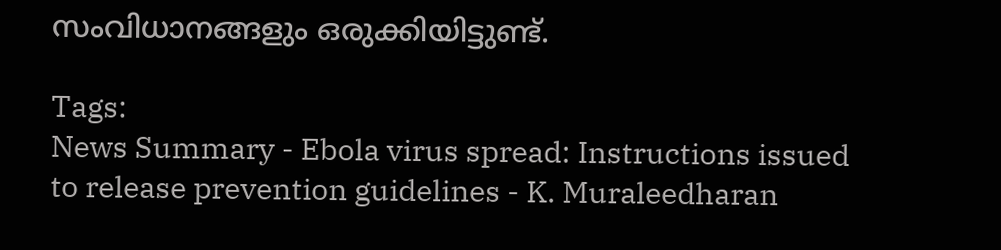സംവിധാനങ്ങളും ഒരുക്കിയിട്ടുണ്ട്.

Tags:
News Summary - Ebola virus spread: Instructions issued to release prevention guidelines - K. Muraleedharan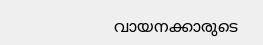വായനക്കാരുടെ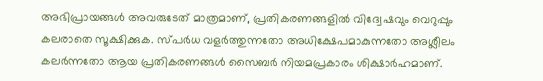അഭിപ്രായങ്ങള്‍ അവരുടേത് മാത്രമാണ്, പ്രതികരണങ്ങളിൽ വിദ്വേഷവും വെറുപ്പും കലരാതെ സൂക്ഷിക്കുക. സ്പർധ വളർത്തുന്നതോ അധിക്ഷേപമാകുന്നതോ അശ്ലീലം കലർന്നതോ ആയ പ്രതികരണങ്ങൾ സൈബർ നിയമപ്രകാരം ശിക്ഷാർഹമാണ്.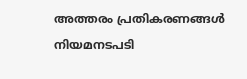അത്തരം പ്രതികരണങ്ങൾ നിയമനടപടി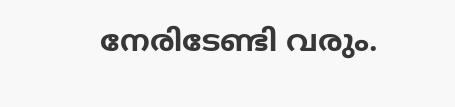നേരിടേണ്ടി വരും.